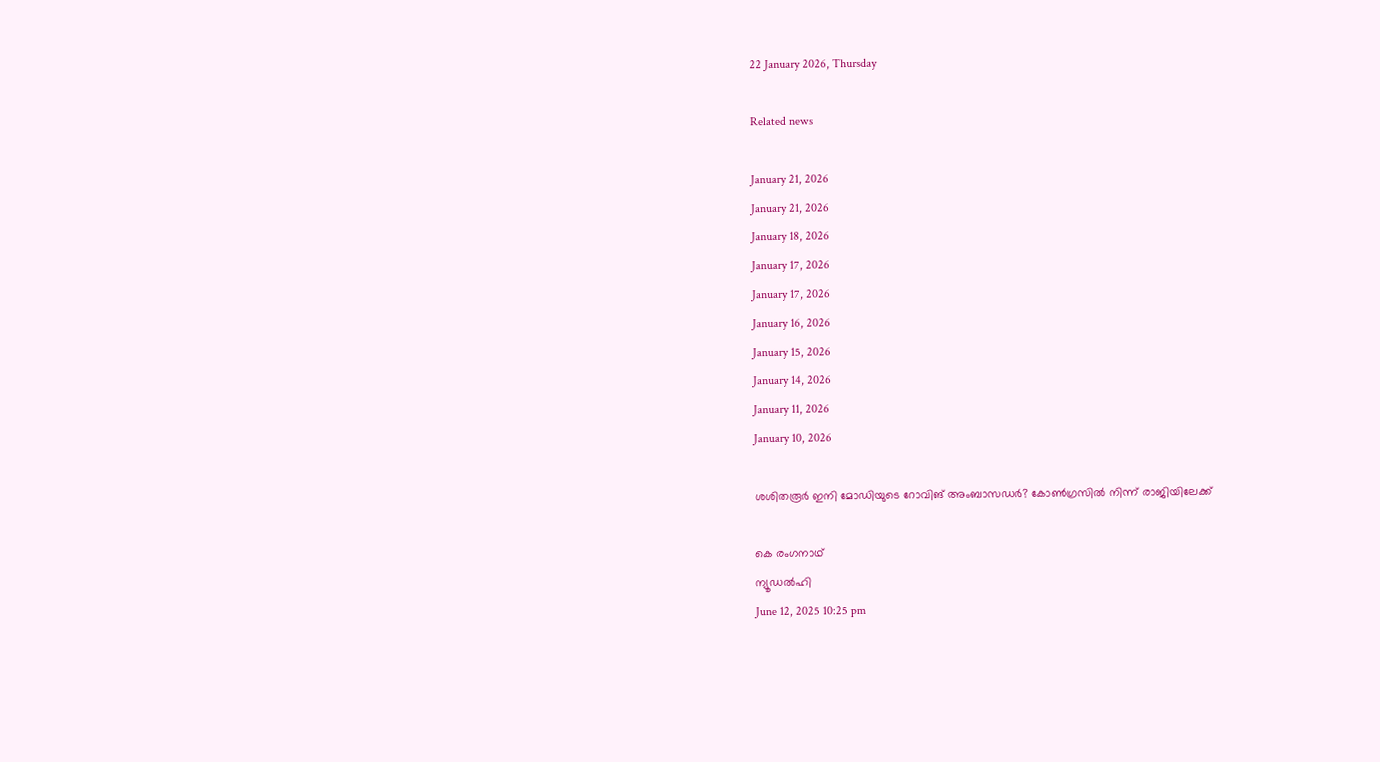22 January 2026, Thursday

Related news

January 21, 2026
January 21, 2026
January 18, 2026
January 17, 2026
January 17, 2026
January 16, 2026
January 15, 2026
January 14, 2026
January 11, 2026
January 10, 2026

ശശിതരൂര്‍ ഇനി മോഡിയുടെ റോവിങ് അംബാസഡര്‍? കോണ്‍ഗ്രസില്‍ നിന്ന് രാജിയിലേക്ക്

കെ രംഗനാഥ്
ന്യൂഡല്‍ഹി
June 12, 2025 10:25 pm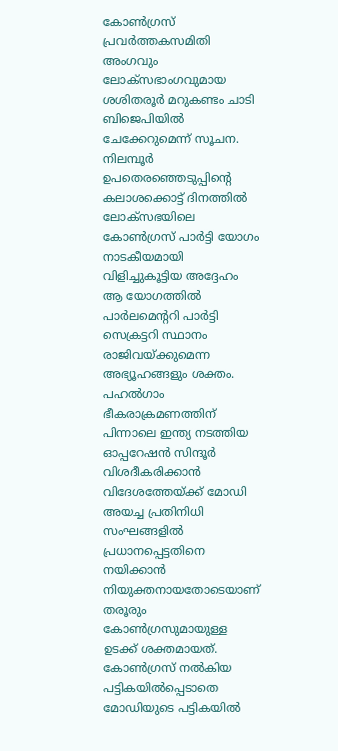കോണ്‍ഗ്രസ് പ്രവര്‍ത്തകസമിതി അംഗവും ലോക്‌സഭാംഗവുമായ ശശിതരൂര്‍ മറുകണ്ടം ചാടി ബിജെപിയില്‍ ചേക്കേറുമെന്ന് സൂചന. നിലമ്പൂര്‍ ഉപതെരഞ്ഞെടുപ്പിന്റെ കലാശക്കൊട്ട് ദിനത്തില്‍ ലോക്‌സഭയിലെ കോണ്‍ഗ്രസ് പാര്‍ട്ടി യോഗം നാടകീയമായി വിളിച്ചുകൂട്ടിയ അദ്ദേഹം ആ യോഗത്തില്‍ പാര്‍ലമെന്ററി പാര്‍ട്ടി സെക്രട്ടറി സ്ഥാനം രാജിവയ്ക്കുമെന്ന അഭ്യൂഹങ്ങളും ശക്തം. പഹല്‍ഗാം ഭീകരാക്രമണത്തിന് പിന്നാലെ ഇന്ത്യ നടത്തിയ ഓപ്പറേഷന്‍ സിന്ദൂര്‍ വിശദീകരിക്കാന്‍ വിദേശത്തേയ്ക്ക് മോഡി അയച്ച പ്രതിനിധി സംഘങ്ങളില്‍ പ്രധാനപ്പെട്ടതിനെ നയിക്കാന്‍ നിയുക്തനായതോടെയാണ് തരൂരും‍ കോണ്‍ഗ്രസുമായുള്ള ഉടക്ക് ശക്തമായത്. കോണ്‍ഗ്രസ് നല്‍കിയ പട്ടികയില്‍പ്പെടാതെ മോഡിയുടെ പട്ടികയില്‍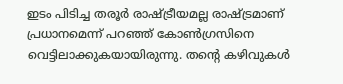ഇടം പിടിച്ച തരൂര്‍ രാഷ്ട്രീയമല്ല രാഷ്ട്രമാണ് പ്രധാനമെന്ന് പറഞ്ഞ് കോണ്‍ഗ്രസിനെ വെട്ടിലാക്കുകയായിരുന്നു. തന്റെ കഴിവുകള്‍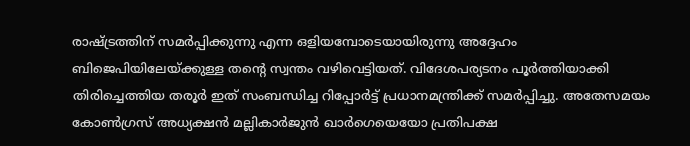രാഷ്ട്രത്തിന് സമര്‍പ്പിക്കുന്നു എന്ന ഒളിയമ്പോടെയായിരുന്നു അദ്ദേഹം ബിജെപിയിലേയ്ക്കുള്ള തന്റെ സ്വന്തം വഴിവെട്ടിയത്. വിദേശപര്യടനം പൂര്‍ത്തിയാക്കി തിരിച്ചെത്തിയ തരൂര്‍ ഇത് സംബന്ധിച്ച റിപ്പോര്‍ട്ട് പ്രധാനമന്ത്രിക്ക് സമര്‍പ്പിച്ചു. അതേസമയം കോണ്‍ഗ്രസ് അധ്യക്ഷന്‍ മല്ലികാര്‍ജുന്‍ ഖാര്‍ഗെയെയോ പ്രതിപക്ഷ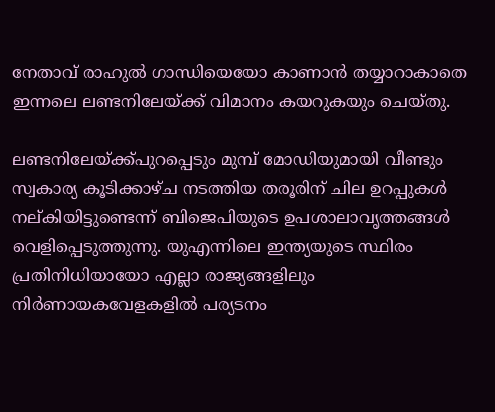നേതാവ് രാഹുല്‍ ഗാന്ധിയെയോ കാണാന്‍ തയ്യാറാകാതെ ഇന്നലെ ലണ്ടനിലേയ്ക്ക് വിമാനം കയറുകയും ചെയ്തു.

ലണ്ടനിലേയ്ക്ക്പുറപ്പെടും മുമ്പ് മോഡിയുമായി വീണ്ടും സ്വകാര്യ കൂടിക്കാഴ്ച നടത്തിയ തരൂരിന് ചില ഉറപ്പുകള്‍ നല്കിയിട്ടുണ്ടെന്ന് ബിജെപിയുടെ ഉപശാലാവൃത്തങ്ങള്‍ വെളിപ്പെടുത്തുന്നു. യുഎന്നിലെ ഇന്ത്യയുടെ സ്ഥിരം പ്രതിനിധിയായോ എല്ലാ രാജ്യങ്ങളിലും നിര്‍ണായകവേളകളില്‍ പര്യടനം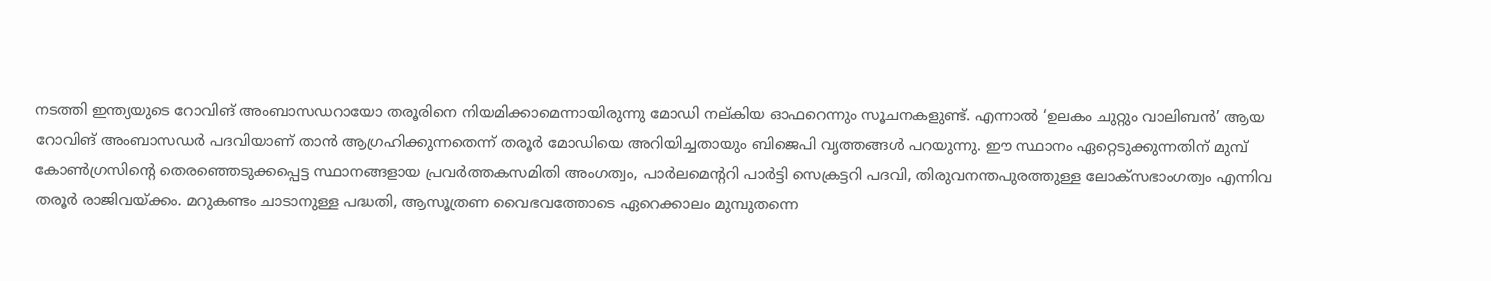നടത്തി ഇന്ത്യയുടെ റോവിങ് അംബാസഡറായോ തരൂരിനെ നിയമിക്കാമെന്നായിരുന്നു മോഡി നല്കിയ ഓഫറെന്നും സൂചനകളുണ്ട്. എന്നാല്‍ ‘ഉലകം ചുറ്റും വാലിബന്‍’ ആയ റോവിങ് അംബാസഡര്‍ പദവിയാണ് താന്‍ ആഗ്രഹിക്കുന്നതെന്ന് തരൂര്‍ മോഡിയെ അറിയിച്ചതായും ബിജെപി വൃത്തങ്ങള്‍ പറയുന്നു. ഈ സ്ഥാനം ഏറ്റെടുക്കുന്നതിന് മുമ്പ് കോണ്‍ഗ്രസിന്റെ തെരഞ്ഞെടുക്കപ്പെട്ട സ്ഥാനങ്ങളായ പ്രവര്‍ത്തകസമിതി അംഗത്വം, പാര്‍ലമെന്ററി പാര്‍ട്ടി സെക്രട്ടറി പദവി, തിരുവനന്തപുരത്തുള്ള ലോക്‌സഭാംഗത്വം എന്നിവ തരൂര്‍ രാജിവയ്ക്കം. മറുകണ്ടം ചാടാനുള്ള പദ്ധതി, ആസൂത്രണ വൈഭവത്തോടെ ഏറെക്കാലം മുമ്പുതന്നെ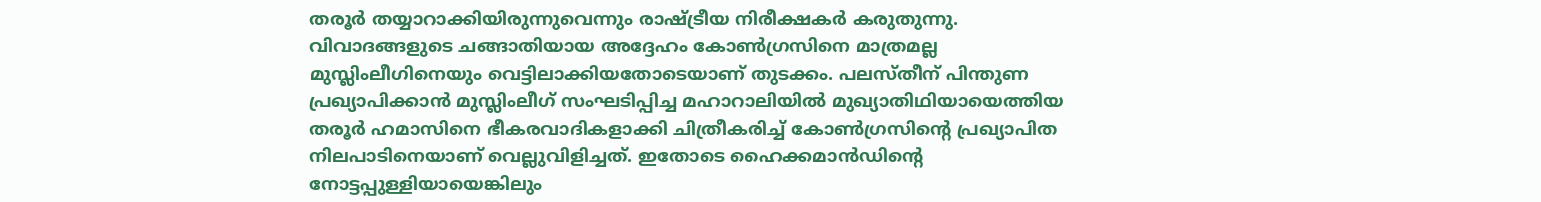തരൂര്‍ തയ്യാറാക്കിയിരുന്നുവെന്നും രാഷ്ട്രീയ നിരീക്ഷകര്‍ കരുതുന്നു. വിവാദങ്ങളുടെ ചങ്ങാതിയായ അദ്ദേഹം കോണ്‍ഗ്രസിനെ മാത്രമല്ല മുസ്ലിംലീഗിനെയും വെട്ടിലാക്കിയതോടെയാണ് തുടക്കം. പലസ്തീന് പിന്തുണ പ്രഖ്യാപിക്കാന്‍ മുസ്ലിംലീഗ് സംഘടിപ്പിച്ച മഹാറാലിയില്‍ മുഖ്യാതിഥിയായെത്തിയ തരൂര്‍ ഹമാസിനെ ഭീകരവാദികളാക്കി ചിത്രീകരിച്ച് കോണ്‍ഗ്രസിന്റെ പ്രഖ്യാപിത നിലപാടിനെയാണ് വെല്ലുവിളിച്ചത്. ഇതോടെ ഹൈക്കമാന്‍ഡിന്റെ നോട്ടപ്പുള്ളിയായെങ്കിലും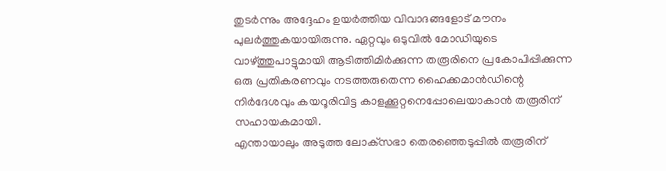തുടര്‍ന്നും അദ്ദേഹം ഉയര്‍ത്തിയ വിവാദങ്ങളോട് മൗനം പുലര്‍ത്തുകയായിരുന്നു. ഏറ്റവും ഒടുവില്‍ മോഡിയുടെ വാഴ്ത്തുപാട്ടുമായി ആടിത്തിമിര്‍ക്കുന്ന തരൂരിനെ പ്രകോപിപ്പിക്കുന്ന ഒരു പ്രതികരണവും നടത്തരുതെന്ന ഹൈക്കമാന്‍ഡിന്റെ നിര്‍ദേശവും കയറൂരിവിട്ട കാളക്കൂറ്റനെപ്പോലെയാകാന്‍ തരൂരിന് സഹായകമായി.
എന്തായാലും അടുത്ത ലോക്‌സഭാ തെരഞ്ഞെടുപ്പില്‍ തരൂരിന്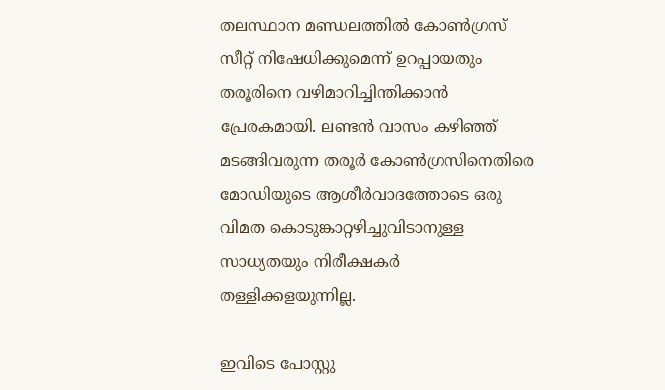തലസ്ഥാന മണ്ഡലത്തില്‍ കോണ്‍ഗ്രസ് സീറ്റ് നിഷേധിക്കുമെന്ന് ഉറപ്പായതും തരൂരിനെ വഴിമാറിച്ചിന്തിക്കാന്‍ പ്രേരകമായി. ലണ്ടന്‍ വാസം കഴിഞ്ഞ് മടങ്ങിവരുന്ന തരൂര്‍ കോണ്‍ഗ്രസിനെതിരെ മോഡിയുടെ ആശീര്‍വാദത്തോടെ ഒരു വിമത കൊടുങ്കാറ്റഴിച്ചുവിടാനുള്ള സാധ്യതയും നിരീക്ഷകര്‍ തള്ളിക്കളയുന്നില്ല.

ഇവിടെ പോസ്റ്റു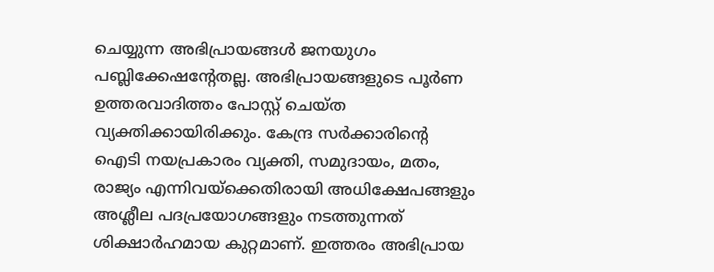ചെയ്യുന്ന അഭിപ്രായങ്ങള്‍ ജനയുഗം പബ്ലിക്കേഷന്റേതല്ല. അഭിപ്രായങ്ങളുടെ പൂര്‍ണ ഉത്തരവാദിത്തം പോസ്റ്റ് ചെയ്ത വ്യക്തിക്കായിരിക്കും. കേന്ദ്ര സര്‍ക്കാരിന്റെ ഐടി നയപ്രകാരം വ്യക്തി, സമുദായം, മതം, രാജ്യം എന്നിവയ്‌ക്കെതിരായി അധിക്ഷേപങ്ങളും അശ്ലീല പദപ്രയോഗങ്ങളും നടത്തുന്നത് ശിക്ഷാര്‍ഹമായ കുറ്റമാണ്. ഇത്തരം അഭിപ്രായ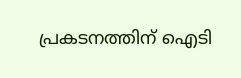പ്രകടനത്തിന് ഐടി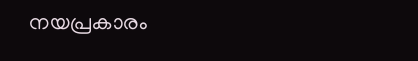നയപ്രകാരം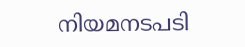നിയമനടപടി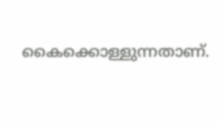കൈക്കൊള്ളുന്നതാണ്.